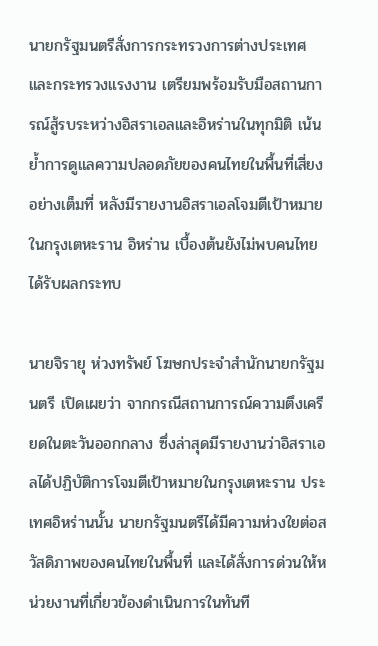นายกรัฐมนตรีสั่งการกระทรวงการต่างประเทศและกระทรวงแรงงาน เตรียมพร้อมรับมือสถานการณ์สู้รบระหว่างอิสราเอลและอิหร่านในทุกมิติ เน้นย้ำการดูแลความปลอดภัยของคนไทยในพื้นที่เสี่ยงอย่างเต็มที่ หลังมีรายงานอิสราเอลโจมตีเป้าหมายในกรุงเตหะราน อิหร่าน เบื้องต้นยังไม่พบคนไทยได้รับผลกระทบ

นายจิรายุ ห่วงทรัพย์ โฆษกประจำสำนักนายกรัฐมนตรี เปิดเผยว่า จากกรณีสถานการณ์ความตึงเครียดในตะวันออกกลาง ซึ่งล่าสุดมีรายงานว่าอิสราเอลได้ปฏิบัติการโจมตีเป้าหมายในกรุงเตหะราน ประเทศอิหร่านนั้น นายกรัฐมนตรีได้มีความห่วงใยต่อสวัสดิภาพของคนไทยในพื้นที่ และได้สั่งการด่วนให้หน่วยงานที่เกี่ยวข้องดำเนินการในทันที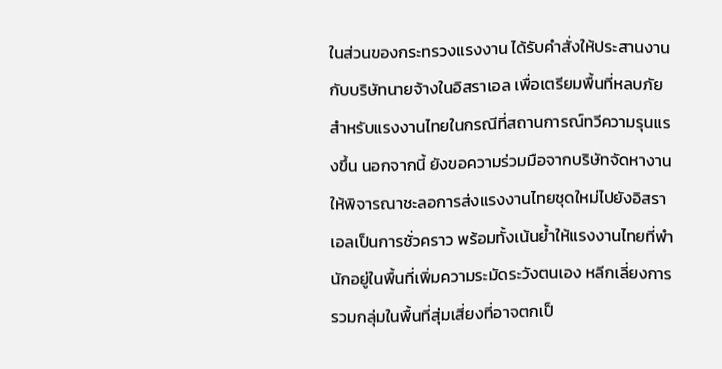ในส่วนของกระทรวงแรงงาน ได้รับคำสั่งให้ประสานงานกับบริษัทนายจ้างในอิสราเอล เพื่อเตรียมพื้นที่หลบภัยสำหรับแรงงานไทยในกรณีที่สถานการณ์ทวีความรุนแรงขึ้น นอกจากนี้ ยังขอความร่วมมือจากบริษัทจัดหางานให้พิจารณาชะลอการส่งแรงงานไทยชุดใหม่ไปยังอิสราเอลเป็นการชั่วคราว พร้อมทั้งเน้นย้ำให้แรงงานไทยที่พำนักอยู่ในพื้นที่เพิ่มความระมัดระวังตนเอง หลีกเลี่ยงการรวมกลุ่มในพื้นที่สุ่มเสี่ยงที่อาจตกเป็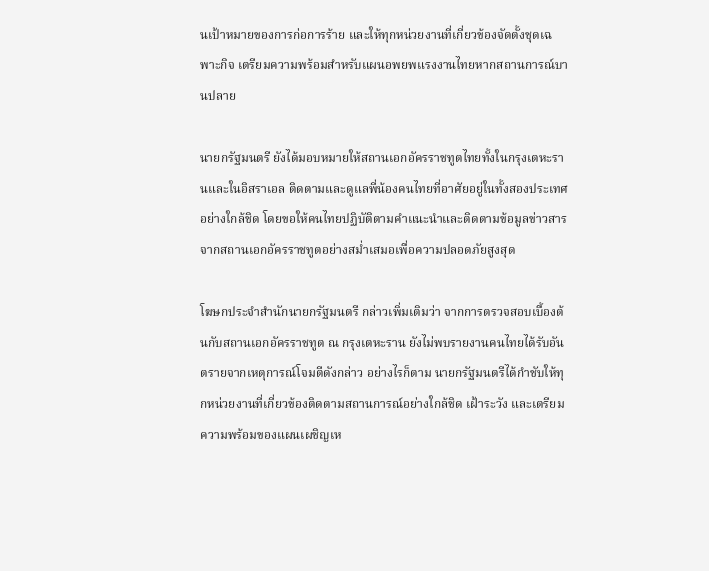นเป้าหมายของการก่อการร้าย และให้ทุกหน่วยงานที่เกี่ยวข้องจัดตั้งชุดเฉพาะกิจ เตรียมความพร้อมสำหรับแผนอพยพแรงงานไทยหากสถานการณ์บานปลาย

นายกรัฐมนตรี ยังได้มอบหมายให้สถานเอกอัครราชทูตไทยทั้งในกรุงเตหะรานและในอิสราเอล ติดตามและดูแลพี่น้องคนไทยที่อาศัยอยู่ในทั้งสองประเทศอย่างใกล้ชิด โดยขอให้คนไทยปฏิบัติตามคำแนะนำและติดตามข้อมูลข่าวสารจากสถานเอกอัครราชทูตอย่างสม่ำเสมอเพื่อความปลอดภัยสูงสุด

โฆษกประจำสำนักนายกรัฐมนตรี กล่าวเพิ่มเติมว่า จากการตรวจสอบเบื้องต้นกับสถานเอกอัครราชทูต ณ กรุงเตหะราน ยังไม่พบรายงานคนไทยได้รับอันตรายจากเหตุการณ์โจมตีดังกล่าว อย่างไรก็ตาม นายกรัฐมนตรีได้กำชับให้ทุกหน่วยงานที่เกี่ยวข้องติดตามสถานการณ์อย่างใกล้ชิด เฝ้าระวัง และเตรียมความพร้อมของแผนเผชิญเห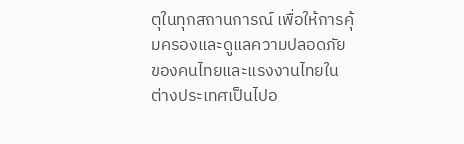ตุในทุกสถานการณ์ เพื่อให้การคุ้มครองและดูแลความปลอดภัยของคนไทยและแรงงานไทยในต่างประเทศเป็นไปอ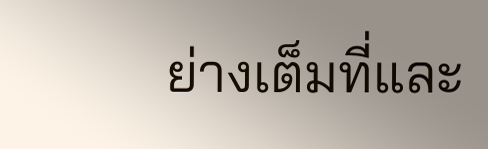ย่างเต็มที่และ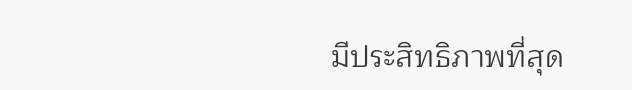มีประสิทธิภาพที่สุด